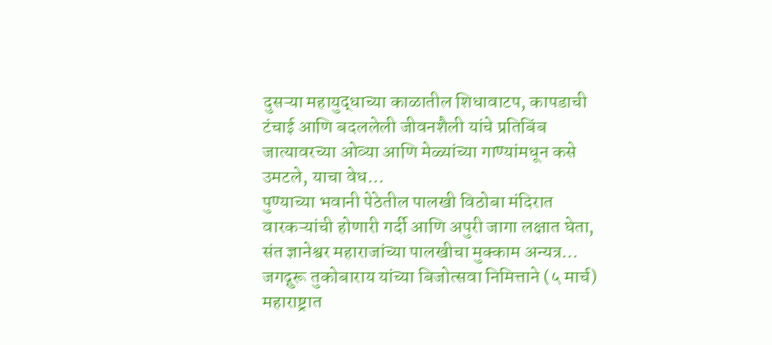दुसऱ्या महायुद्धाच्या काळातील शिधावाटप, कापडाची टंचाई आणि बदललेली जीवनशैली यांचे प्रतिबिंब जात्यावरच्या ओव्या आणि मेळ्यांच्या गाण्यांमधून कसे उमटले, याचा वेध…
पुण्याच्या भवानी पेठेतील पालखी विठोबा मंदिरात वारकऱ्यांची होणारी गर्दी आणि अपुरी जागा लक्षात घेता, संत ज्ञानेश्वर महाराजांच्या पालखीचा मुक्काम अन्यत्र…
जगद्गुरू तुकोबाराय यांच्या बिजोत्सवा निमित्ताने (५ मार्च) महाराष्ट्रात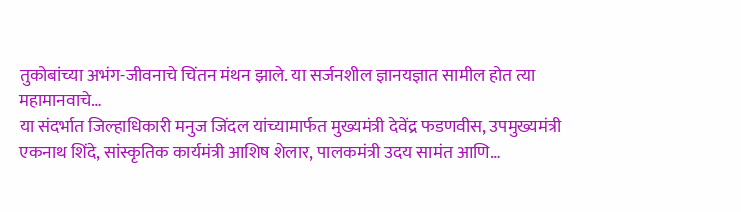तुकोबांच्या अभंग-जीवनाचे चिंतन मंथन झाले. या सर्जनशील ज्ञानयज्ञात सामील होत त्या महामानवाचे…
या संदर्भात जिल्हाधिकारी मनुज जिंदल यांच्यामार्फत मुख्यमंत्री देवेंद्र फडणवीस, उपमुख्यमंत्री एकनाथ शिंदे, सांस्कृतिक कार्यमंत्री आशिष शेलार, पालकमंत्री उदय सामंत आणि…